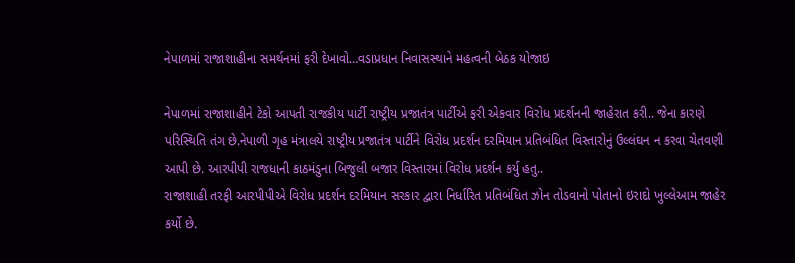નેપાળમાં રાજાશાહીના સમર્થનમાં ફરી દેખાવો…વડાપ્રધાન નિવાસસ્થાને મહત્વની બેઠક યોજાઇ

નેપાળમાં રાજાશાહીને ટેકો આપતી રાજકીય પાર્ટી રાષ્ટ્રીય પ્રજાતંત્ર પાર્ટીએ ફરી એકવાર વિરોધ પ્રદર્શનની જાહેરાત કરી.. જેના કારણે પરિસ્થિતિ તંગ છે.નેપાળી ગૃહ મંત્રાલયે રાષ્ટ્રીય પ્રજાતંત્ર પાર્ટીને વિરોધ પ્રદર્શન દરમિયાન પ્રતિબંધિત વિસ્તારોનું ઉલ્લંઘન ન કરવા ચેતવણી આપી છે. આરપીપી રાજધાની કાઠમંડુના બિજુલી બજાર વિસ્તારમાં વિરોધ પ્રદર્શન કર્યુ હતુ..
રાજાશાહી તરફી આરપીપીએ વિરોધ પ્રદર્શન દરમિયાન સરકાર દ્વારા નિર્ધારિત પ્રતિબંધિત ઝોન તોડવાનો પોતાનો ઇરાદો ખુલ્લેઆમ જાહેર કર્યો છે.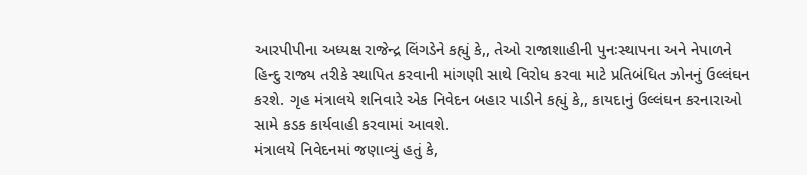આરપીપીના અધ્યક્ષ રાજેન્દ્ર લિંગડેને કહ્યું કે,, તેઓ રાજાશાહીની પુનઃસ્થાપના અને નેપાળને હિન્દુ રાજ્ય તરીકે સ્થાપિત કરવાની માંગણી સાથે વિરોધ કરવા માટે પ્રતિબંધિત ઝોનનું ઉલ્લંઘન કરશે. ગૃહ મંત્રાલયે શનિવારે એક નિવેદન બહાર પાડીને કહ્યું કે,, કાયદાનું ઉલ્લંઘન કરનારાઓ સામે કડક કાર્યવાહી કરવામાં આવશે.
મંત્રાલયે નિવેદનમાં જણાવ્યું હતું કે,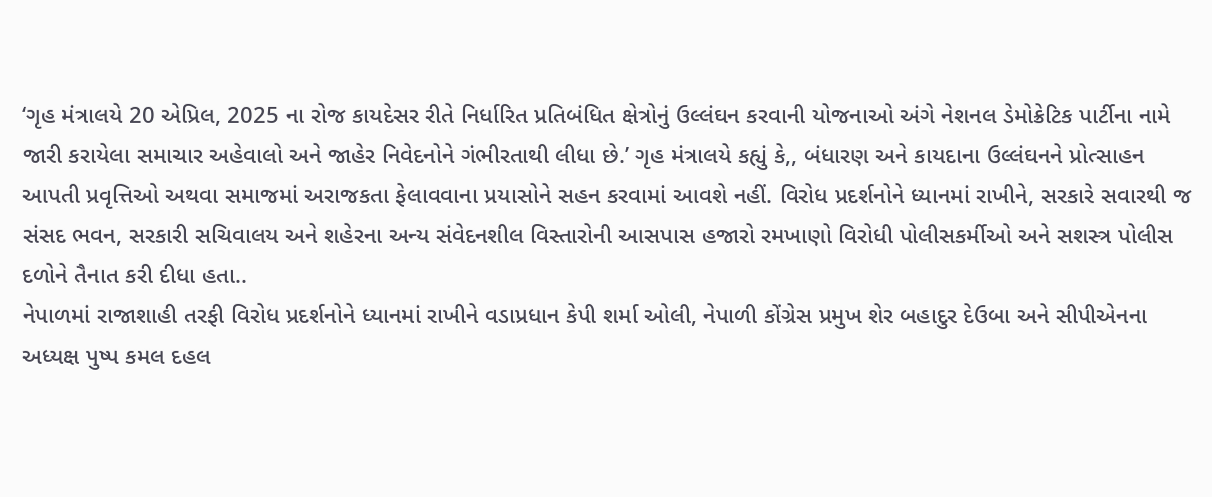‘ગૃહ મંત્રાલયે 20 એપ્રિલ, 2025 ના રોજ કાયદેસર રીતે નિર્ધારિત પ્રતિબંધિત ક્ષેત્રોનું ઉલ્લંઘન કરવાની યોજનાઓ અંગે નેશનલ ડેમોક્રેટિક પાર્ટીના નામે જારી કરાયેલા સમાચાર અહેવાલો અને જાહેર નિવેદનોને ગંભીરતાથી લીધા છે.’ ગૃહ મંત્રાલયે કહ્યું કે,, બંધારણ અને કાયદાના ઉલ્લંઘનને પ્રોત્સાહન આપતી પ્રવૃત્તિઓ અથવા સમાજમાં અરાજકતા ફેલાવવાના પ્રયાસોને સહન કરવામાં આવશે નહીં. વિરોધ પ્રદર્શનોને ધ્યાનમાં રાખીને, સરકારે સવારથી જ સંસદ ભવન, સરકારી સચિવાલય અને શહેરના અન્ય સંવેદનશીલ વિસ્તારોની આસપાસ હજારો રમખાણો વિરોધી પોલીસકર્મીઓ અને સશસ્ત્ર પોલીસ દળોને તૈનાત કરી દીધા હતા..
નેપાળમાં રાજાશાહી તરફી વિરોધ પ્રદર્શનોને ધ્યાનમાં રાખીને વડાપ્રધાન કેપી શર્મા ઓલી, નેપાળી કોંગ્રેસ પ્રમુખ શેર બહાદુર દેઉબા અને સીપીએનના અધ્યક્ષ પુષ્પ કમલ દહલ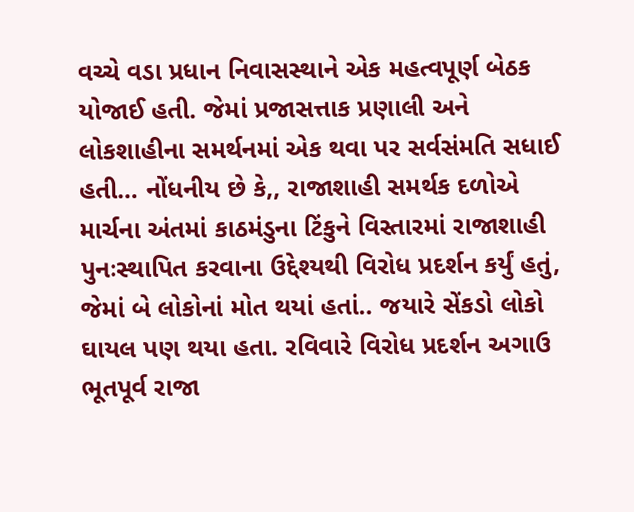વચ્ચે વડા પ્રધાન નિવાસસ્થાને એક મહત્વપૂર્ણ બેઠક યોજાઈ હતી. જેમાં પ્રજાસત્તાક પ્રણાલી અને લોકશાહીના સમર્થનમાં એક થવા પર સર્વસંમતિ સધાઈ હતી… નોંધનીય છે કે,, રાજાશાહી સમર્થક દળોએ માર્ચના અંતમાં કાઠમંડુના ટિંકુને વિસ્તારમાં રાજાશાહી પુનઃસ્થાપિત કરવાના ઉદ્દેશ્યથી વિરોધ પ્રદર્શન કર્યું હતું, જેમાં બે લોકોનાં મોત થયાં હતાં.. જયારે સેંકડો લોકો ઘાયલ પણ થયા હતા. રવિવારે વિરોધ પ્રદર્શન અગાઉ ભૂતપૂર્વ રાજા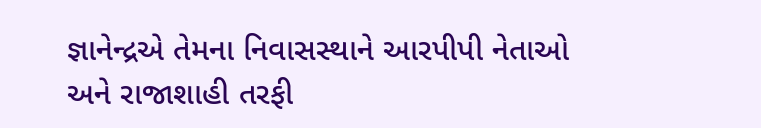જ્ઞાનેન્દ્રએ તેમના નિવાસસ્થાને આરપીપી નેતાઓ અને રાજાશાહી તરફી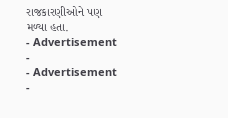રાજકારણીઓને પણ મળ્યા હતા.
- Advertisement -
- Advertisement -